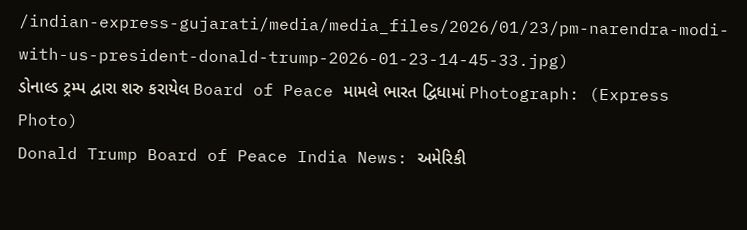/indian-express-gujarati/media/media_files/2026/01/23/pm-narendra-modi-with-us-president-donald-trump-2026-01-23-14-45-33.jpg)
ડોનાલ્ડ ટ્રમ્પ દ્વારા શરુ કરાયેલ Board of Peace મામલે ભારત દ્વિધામાં Photograph: (Express Photo)
Donald Trump Board of Peace India News: અમેરિકી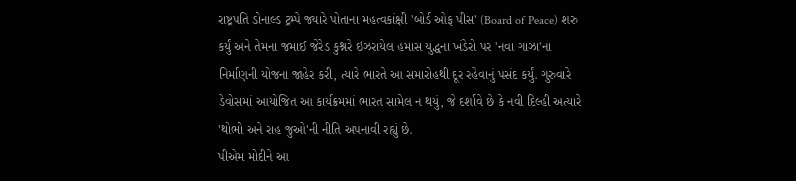રાષ્ટ્રપતિ ડોનાલ્ડ ટ્રમ્પે જ્યારે પોતાના મહત્વકાંક્ષી 'બોર્ડ ઓફ પીસ' (Board of Peace) શરુ કર્યું અને તેમના જમાઈ જેરેડ કુશ્નરે ઇઝરાયેલ હમાસ યુદ્ધના ખંડેરો પર 'નવા ગાઝા'ના નિર્માણની યોજના જાહેર કરી, ત્યારે ભારતે આ સમારોહથી દૂર રહેવાનું પસંદ કર્યું. ગુરુવારે ડેવોસમાં આયોજિત આ કાર્યક્રમમાં ભારત સામેલ ન થયું, જે દર્શાવે છે કે નવી દિલ્હી અત્યારે 'થોભો અને રાહ જુઓ'ની નીતિ અપનાવી રહ્યું છે.
પીએમ મોદીને આ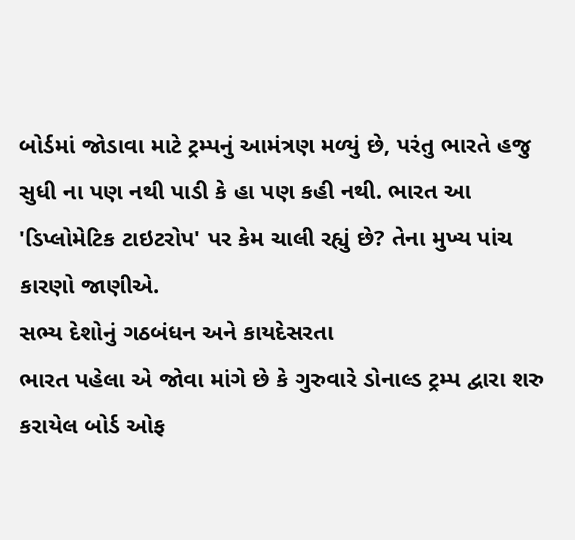બોર્ડમાં જોડાવા માટે ટ્રમ્પનું આમંત્રણ મળ્યું છે, પરંતુ ભારતે હજુ સુધી ના પણ નથી પાડી કે હા પણ કહી નથી. ભારત આ 'ડિપ્લોમેટિક ટાઇટરોપ' પર કેમ ચાલી રહ્યું છે? તેના મુખ્ય પાંચ કારણો જાણીએ.
સભ્ય દેશોનું ગઠબંધન અને કાયદેસરતા
ભારત પહેલા એ જોવા માંગે છે કે ગુરુવારે ડોનાલ્ડ ટ્રમ્પ દ્વારા શરુ કરાયેલ બોર્ડ ઓફ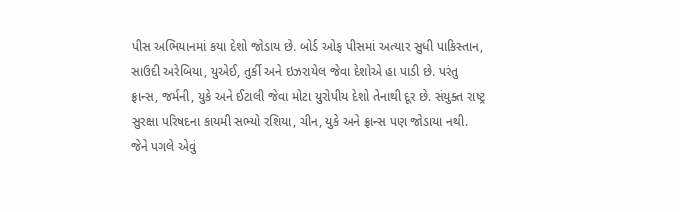પીસ અભિયાનમાં કયા દેશો જોડાય છે. બોર્ડ ઓફ પીસમાં અત્યાર સુધી પાકિસ્તાન, સાઉદી અરેબિયા, યુએઈ, તુર્કી અને ઇઝરાયેલ જેવા દેશોએ હા પાડી છે. પરંતુ ફ્રાન્સ, જર્મની, યુકે અને ઈટાલી જેવા મોટા યુરોપીય દેશો તેનાથી દૂર છે. સંયુક્ત રાષ્ટ્ર સુરક્ષા પરિષદના કાયમી સભ્યો રશિયા, ચીન, યુકે અને ફ્રાન્સ પણ જોડાયા નથી. જેને પગલે એવું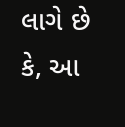લાગે છે કે, આ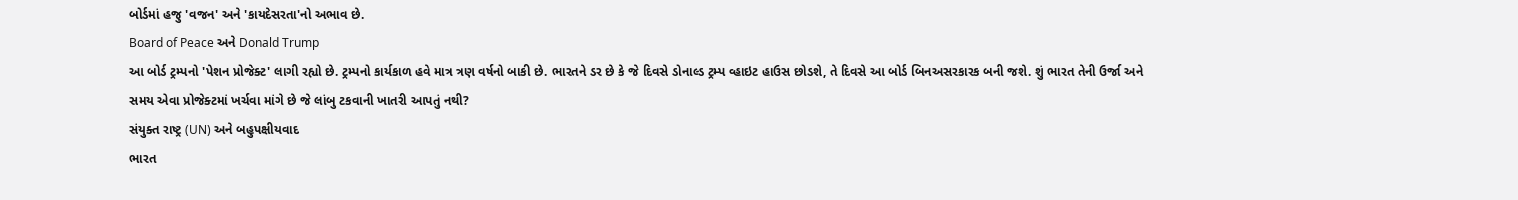બોર્ડમાં હજુ 'વજન' અને 'કાયદેસરતા'નો અભાવ છે.
Board of Peace અને Donald Trump
આ બોર્ડ ટ્રમ્પનો 'પેશન પ્રોજેક્ટ' લાગી રહ્યો છે. ટ્રમ્પનો કાર્યકાળ હવે માત્ર ત્રણ વર્ષનો બાકી છે. ભારતને ડર છે કે જે દિવસે ડોનાલ્ડ ટ્રમ્પ વ્હાઇટ હાઉસ છોડશે, તે દિવસે આ બોર્ડ બિનઅસરકારક બની જશે. શું ભારત તેની ઉર્જા અને સમય એવા પ્રોજેક્ટમાં ખર્ચવા માંગે છે જે લાંબુ ટકવાની ખાતરી આપતું નથી?
સંયુક્ત રાષ્ટ્ર (UN) અને બહુપક્ષીયવાદ
ભારત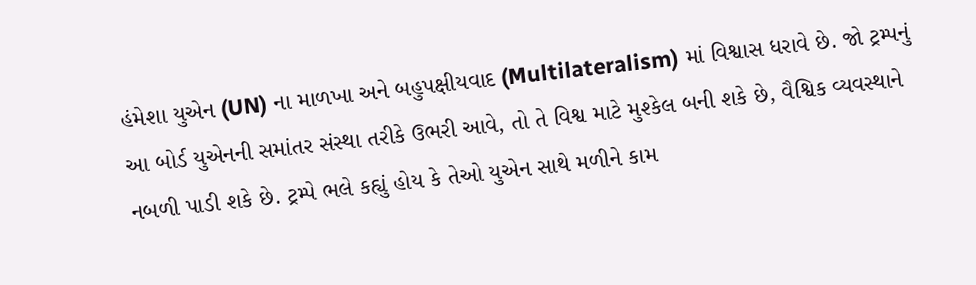હંમેશા યુએન (UN) ના માળખા અને બહુપક્ષીયવાદ (Multilateralism) માં વિશ્વાસ ધરાવે છે. જો ટ્રમ્પનું આ બોર્ડ યુએનની સમાંતર સંસ્થા તરીકે ઉભરી આવે, તો તે વિશ્વ માટે મુશ્કેલ બની શકે છે, વૈશ્વિક વ્યવસ્થાને નબળી પાડી શકે છે. ટ્રમ્પે ભલે કહ્યું હોય કે તેઓ યુએન સાથે મળીને કામ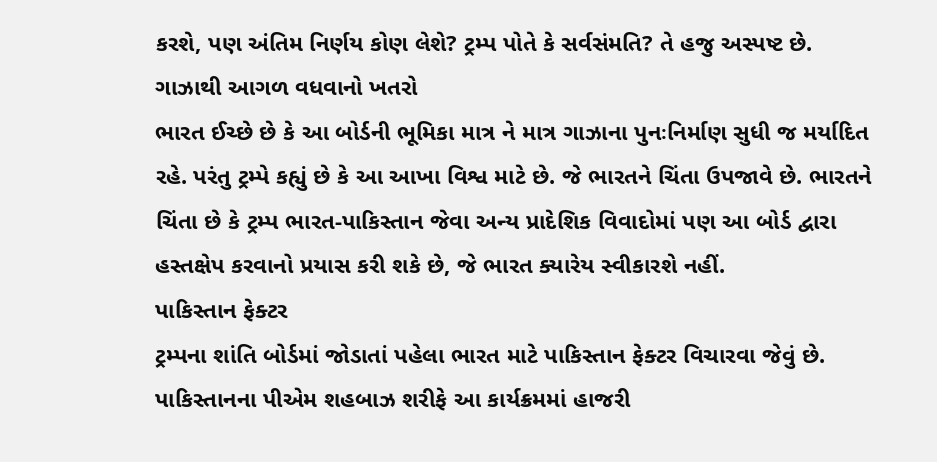કરશે, પણ અંતિમ નિર્ણય કોણ લેશે? ટ્રમ્પ પોતે કે સર્વસંમતિ? તે હજુ અસ્પષ્ટ છે.
ગાઝાથી આગળ વધવાનો ખતરો
ભારત ઈચ્છે છે કે આ બોર્ડની ભૂમિકા માત્ર ને માત્ર ગાઝાના પુનઃનિર્માણ સુધી જ મર્યાદિત રહે. પરંતુ ટ્રમ્પે કહ્યું છે કે આ આખા વિશ્વ માટે છે. જે ભારતને ચિંતા ઉપજાવે છે. ભારતને ચિંતા છે કે ટ્રમ્પ ભારત-પાકિસ્તાન જેવા અન્ય પ્રાદેશિક વિવાદોમાં પણ આ બોર્ડ દ્વારા હસ્તક્ષેપ કરવાનો પ્રયાસ કરી શકે છે, જે ભારત ક્યારેય સ્વીકારશે નહીં.
પાકિસ્તાન ફેક્ટર
ટ્રમ્પના શાંતિ બોર્ડમાં જોડાતાં પહેલા ભારત માટે પાકિસ્તાન ફેક્ટર વિચારવા જેવું છે. પાકિસ્તાનના પીએમ શહબાઝ શરીફે આ કાર્યક્રમમાં હાજરી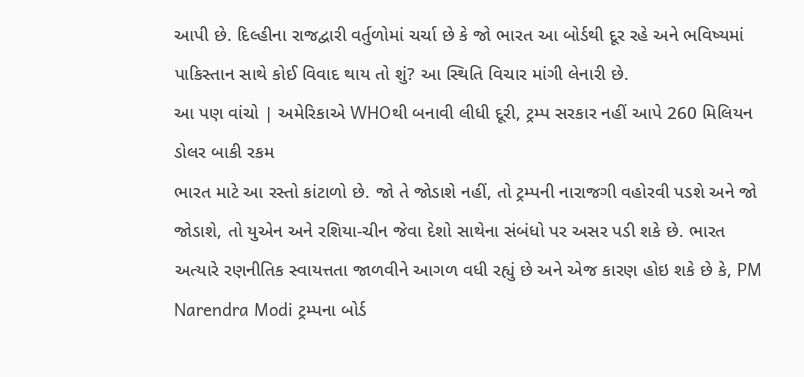આપી છે. દિલ્હીના રાજદ્વારી વર્તુળોમાં ચર્ચા છે કે જો ભારત આ બોર્ડથી દૂર રહે અને ભવિષ્યમાં પાકિસ્તાન સાથે કોઈ વિવાદ થાય તો શું? આ સ્થિતિ વિચાર માંગી લેનારી છે.
આ પણ વાંચો | અમેરિકાએ WHOથી બનાવી લીધી દૂરી, ટ્રમ્પ સરકાર નહીં આપે 260 મિલિયન ડોલર બાકી રકમ
ભારત માટે આ રસ્તો કાંટાળો છે. જો તે જોડાશે નહીં, તો ટ્રમ્પની નારાજગી વહોરવી પડશે અને જો જોડાશે, તો યુએન અને રશિયા-ચીન જેવા દેશો સાથેના સંબંધો પર અસર પડી શકે છે. ભારત અત્યારે રણનીતિક સ્વાયત્તતા જાળવીને આગળ વધી રહ્યું છે અને એજ કારણ હોઇ શકે છે કે, PM Narendra Modi ટ્રમ્પના બોર્ડ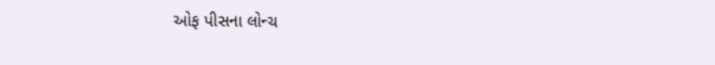ઓફ પીસના લોન્ચ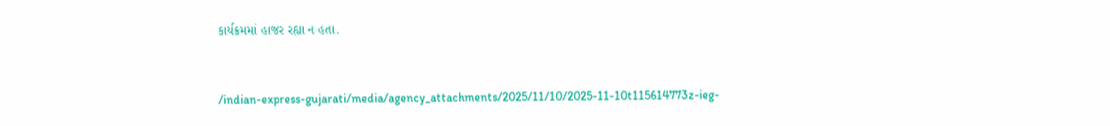કાર્યક્રમમાં હાજર રહ્યા ન હતા.


/indian-express-gujarati/media/agency_attachments/2025/11/10/2025-11-10t115614773z-ieg-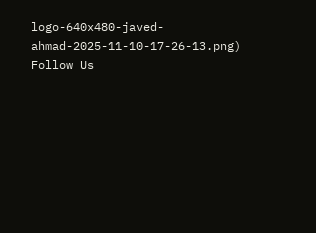logo-640x480-javed-ahmad-2025-11-10-17-26-13.png)
Follow Us